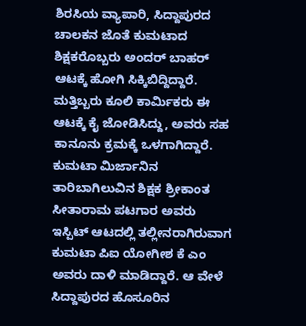ಶಿರಸಿಯ ವ್ಯಾಪಾರಿ, ಸಿದ್ದಾಪುರದ ಚಾಲಕನ ಜೊತೆ ಕುಮಟಾದ ಶಿಕ್ಷಕರೊಬ್ಬರು ಅಂದರ್ ಬಾಹರ್ ಆಟಕ್ಕೆ ಹೋಗಿ ಸಿಕ್ಕಿಬಿದ್ದಿದ್ದಾರೆ. ಮತ್ತಿಬ್ಬರು ಕೂಲಿ ಕಾರ್ಮಿಕರು ಈ ಆಟಕ್ಕೆ ಕೈ ಜೋಡಿಸಿದ್ದು, ಅವರು ಸಹ ಕಾನೂನು ಕ್ರಮಕ್ಕೆ ಒಳಗಾಗಿದ್ದಾರೆ.
ಕುಮಟಾ ಮಿರ್ಜಾನಿನ ತಾರಿಬಾಗಿಲುವಿನ ಶಿಕ್ಷಕ ಶ್ರೀಕಾಂತ ಸೀತಾರಾಮ ಪಟಗಾರ ಅವರು ಇಸ್ಪಿಟ್ ಆಟದಲ್ಲಿ ತಲ್ಲೀನರಾಗಿರುವಾಗ ಕುಮಟಾ ಪಿಐ ಯೋಗೀಶ ಕೆ ಎಂ ಅವರು ದಾಳಿ ಮಾಡಿದ್ದಾರೆ. ಆ ವೇಳೆ ಸಿದ್ದಾಪುರದ ಹೊಸೂರಿನ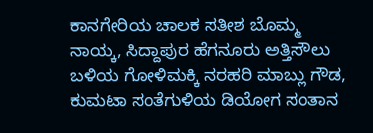ಕಾನಗೇರಿಯ ಚಾಲಕ ಸತೀಶ ಬೊಮ್ಮ ನಾಯ್ಕ, ಸಿದ್ದಾಪುರ ಹೆಗನೂರು ಅತ್ತಿಸೌಲು ಬಳಿಯ ಗೋಳಿಮಕ್ಕಿ ನರಹರಿ ಮಾಬ್ಲು ಗೌಡ, ಕುಮಟಾ ಸಂತೆಗುಳಿಯ ಡಿಯೋಗ ಸಂತಾನ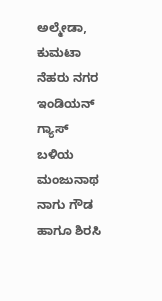ಅಲ್ಮೇಡಾ, ಕುಮಟಾ ನೆಹರು ನಗರ ಇಂಡಿಯನ್ ಗ್ಯಾಸ್ ಬಳಿಯ ಮಂಜುನಾಥ ನಾಗು ಗೌಡ ಹಾಗೂ ಶಿರಸಿ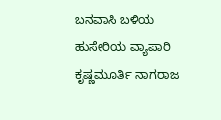ಬನವಾಸಿ ಬಳಿಯ ಹುಸೇರಿಯ ವ್ಯಾಪಾರಿ ಕೃಷ್ಣಮೂರ್ತಿ ನಾಗರಾಜ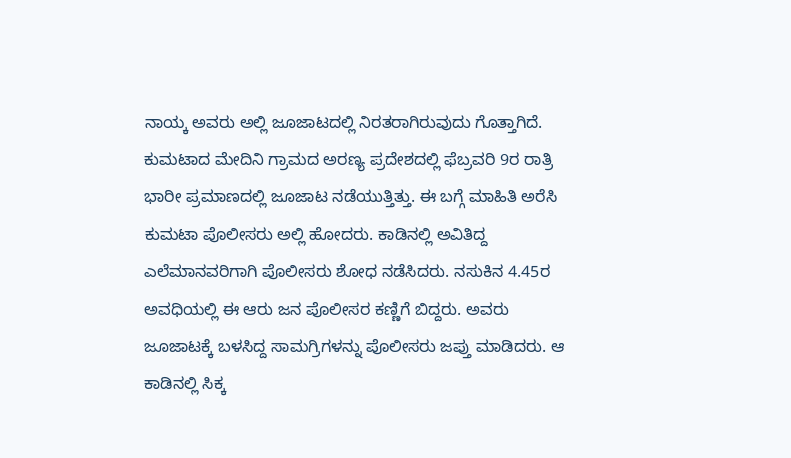ನಾಯ್ಕ ಅವರು ಅಲ್ಲಿ ಜೂಜಾಟದಲ್ಲಿ ನಿರತರಾಗಿರುವುದು ಗೊತ್ತಾಗಿದೆ.
ಕುಮಟಾದ ಮೇದಿನಿ ಗ್ರಾಮದ ಅರಣ್ಯ ಪ್ರದೇಶದಲ್ಲಿ ಫೆಬ್ರವರಿ 9ರ ರಾತ್ರಿ ಭಾರೀ ಪ್ರಮಾಣದಲ್ಲಿ ಜೂಜಾಟ ನಡೆಯುತ್ತಿತ್ತು. ಈ ಬಗ್ಗೆ ಮಾಹಿತಿ ಅರೆಸಿ ಕುಮಟಾ ಪೊಲೀಸರು ಅಲ್ಲಿ ಹೋದರು. ಕಾಡಿನಲ್ಲಿ ಅವಿತಿದ್ದ ಎಲೆಮಾನವರಿಗಾಗಿ ಪೊಲೀಸರು ಶೋಧ ನಡೆಸಿದರು. ನಸುಕಿನ 4.45ರ ಅವಧಿಯಲ್ಲಿ ಈ ಆರು ಜನ ಪೊಲೀಸರ ಕಣ್ಣಿಗೆ ಬಿದ್ದರು. ಅವರು ಜೂಜಾಟಕ್ಕೆ ಬಳಸಿದ್ದ ಸಾಮಗ್ರಿಗಳನ್ನು ಪೊಲೀಸರು ಜಪ್ತು ಮಾಡಿದರು. ಆ ಕಾಡಿನಲ್ಲಿ ಸಿಕ್ಕ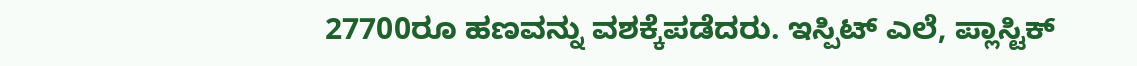27700ರೂ ಹಣವನ್ನು ವಶಕ್ಕೆಪಡೆದರು. ಇಸ್ಪಿಟ್ ಎಲೆ, ಪ್ಲಾಸ್ಟಿಕ್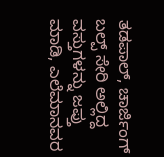ತಡಪಾಲ್, ಚಾರ್ಜಿಂಗ್ ಬಲ್ಪ್ ಸೇರಿ ಅಲ್ಲಿದ್ದ ವಸ್ತುಗಳನ್ನು ಜಪ್ತು ಮಾಡಿ, ಎಲೆಮಾನವರ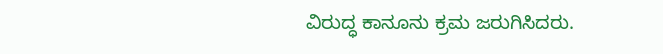ವಿರುದ್ಧ ಕಾನೂನು ಕ್ರಮ ಜರುಗಿಸಿದರು.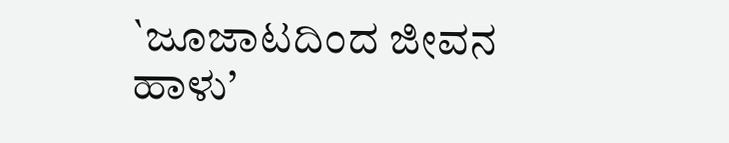`ಜೂಜಾಟದಿಂದ ಜೀವನ ಹಾಳು’